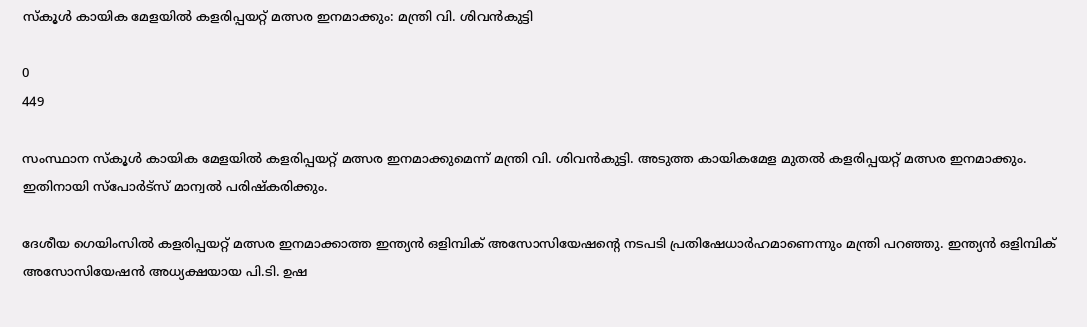സ്‌കൂള്‍ കായിക മേളയില്‍ കളരിപ്പയറ്റ് മത്സര ഇനമാക്കും: മന്ത്രി വി. ശിവന്‍കുട്ടി

0
449

സംസ്ഥാന സ്‌കൂള്‍ കായിക മേളയില്‍ കളരിപ്പയറ്റ് മത്സര ഇനമാക്കുമെന്ന് മന്ത്രി വി. ശിവന്‍കുട്ടി. അടുത്ത കായികമേള മുതൽ കളരിപ്പയറ്റ് മത്സര ഇനമാക്കും. ഇതിനായി സ്‌പോര്‍ട്‌സ് മാന്വല്‍ പരിഷ്‌കരിക്കും.

ദേശീയ ഗെയിംസില്‍ കളരിപ്പയറ്റ് മത്സര ഇനമാക്കാത്ത ഇന്ത്യന്‍ ഒളിമ്പിക് അസോസിയേഷന്റെ നടപടി പ്രതിഷേധാര്‍ഹമാണെന്നും മന്ത്രി പറഞ്ഞു. ഇന്ത്യന്‍ ഒളിമ്പിക് അസോസിയേഷന്‍ അധ്യക്ഷയായ പി.ടി. ഉഷ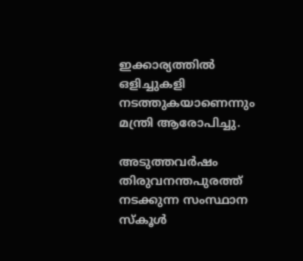ഇക്കാര്യത്തില്‍ ഒളിച്ചുകളി നടത്തുകയാണെന്നും മന്ത്രി ആരോപിച്ചു.

അടുത്തവര്‍ഷം തിരുവനന്തപുരത്ത് നടക്കുന്ന സംസ്ഥാന സ്‌കൂള്‍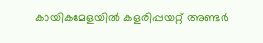കായികമേളയില്‍ കളരിപ്പയറ്റ് അണ്ടര്‍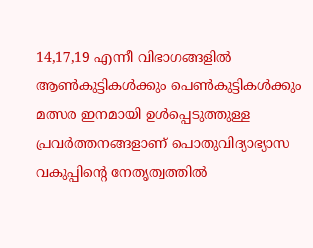14,17,19 എന്നീ വിഭാഗങ്ങളില്‍ ആണ്‍കുട്ടികള്‍ക്കും പെണ്‍കുട്ടികള്‍ക്കും മത്സര ഇനമായി ഉള്‍പ്പെടുത്തുള്ള പ്രവര്‍ത്തനങ്ങളാണ് പൊതുവിദ്യാഭ്യാസ വകുപ്പിന്റെ നേതൃത്വത്തില്‍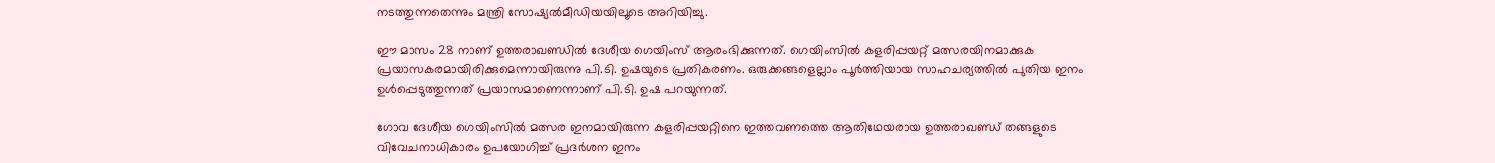നടത്തുന്നതെന്നും മന്ത്രി സോഷ്യല്‍മീഡിയയിലൂടെ അറിയിച്ചു.

ഈ മാസം 28 നാണ് ഉത്തരാഖണ്ഡില്‍ ദേശീയ ഗെയിംസ് ആരംഭിക്കുന്നത്. ഗെയിംസില്‍ കളരിപ്പയറ്റ് മത്സരയിനമാക്കുക പ്രയാസകരമായിരിക്കുമെന്നായിരുന്നു പി.ടി. ഉഷയുടെ പ്രതികരണം. ഒരുക്കങ്ങളെല്ലാം പൂര്‍ത്തിയായ സാഹചര്യത്തില്‍ പുതിയ ഇനം ഉള്‍പ്പെടുത്തുന്നത് പ്രയാസമാണെന്നാണ് പി.ടി. ഉഷ പറയുന്നത്.

ഗോവ ദേശീയ ഗെയിംസില്‍ മത്സര ഇനമായിരുന്ന കളരിപ്പയറ്റിനെ ഇത്തവണത്തെ ആതിഥേയരായ ഉത്തരാഖണ്ഡ് തങ്ങളുടെ വിവേചനാധികാരം ഉപയോഗിച്ച് പ്രദര്‍ശന ഇനം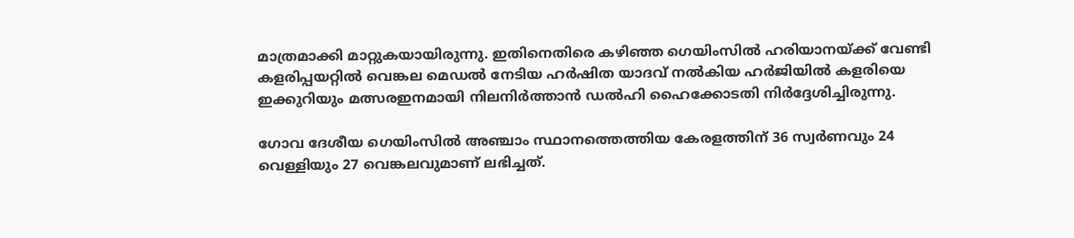മാത്രമാക്കി മാറ്റുകയായിരുന്നു. ഇതിനെതിരെ കഴിഞ്ഞ ഗെയിംസില്‍ ഹരിയാനയ്ക്ക് വേണ്ടി കളരിപ്പയറ്റില്‍ വെങ്കല മെഡല്‍ നേടിയ ഹര്‍ഷിത യാദവ് നല്‍കിയ ഹര്‍ജിയില്‍ കളരിയെ ഇക്കുറിയും മത്സരഇനമായി നിലനിര്‍ത്താന്‍ ഡല്‍ഹി ഹൈക്കോടതി നിര്‍ദ്ദേശിച്ചിരുന്നു.

ഗോവ ദേശീയ ഗെയിംസില്‍ അഞ്ചാം സ്ഥാനത്തെത്തിയ കേരളത്തിന് 36 സ്വര്‍ണവും 24 വെള്ളിയും 27 വെങ്കലവുമാണ് ലഭിച്ചത്.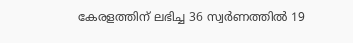കേരളത്തിന് ലഭിച്ച 36 സ്വര്‍ണത്തില്‍ 19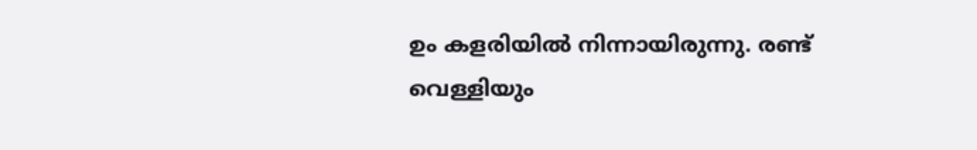ഉം കളരിയില്‍ നിന്നായിരുന്നു. രണ്ട് വെള്ളിയും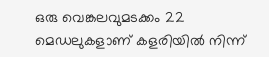ഒരു വെങ്കലവുമടക്കം 22 മെഡലുകളാണ് കളരിയില്‍ നിന്ന്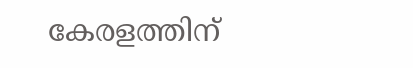കേരളത്തിന്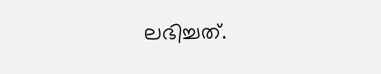ലഭിച്ചത്.